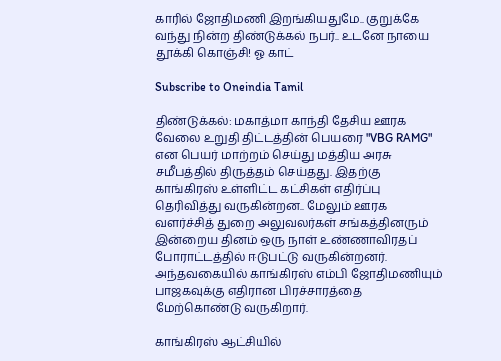காரில் ஜோதிமணி இறங்கியதுமே.. குறுக்கே வந்து நின்ற திண்டுக்கல் நபர்.. உடனே நாயை தூக்கி கொஞ்சி! ஓ காட்

Subscribe to Oneindia Tamil

திண்டுக்கல்: மகாத்மா காந்தி தேசிய ஊரக வேலை உறுதி திட்டத்தின் பெயரை "VBG RAMG" என பெயர் மாற்றம் செய்து மத்திய அரசு சமீபத்தில் திருத்தம் செய்தது. இதற்கு காங்கிரஸ் உள்ளிட்ட கட்சிகள் எதிர்ப்பு தெரிவித்து வருகின்றன.. மேலும் ஊரக வளர்ச்சித் துறை அலுவலர்கள் சங்கத்தினரும் இன்றைய தினம் ஒரு நாள் உண்ணாவிரதப் போராட்டத்தில் ஈடுபட்டு வருகின்றனர். அந்தவகையில் காங்கிரஸ் எம்பி ஜோதிமணியும் பாஜகவுக்கு எதிரான பிரச்சாரத்தை மேற்கொண்டு வருகிறார்.

காங்கிரஸ் ஆட்சியில்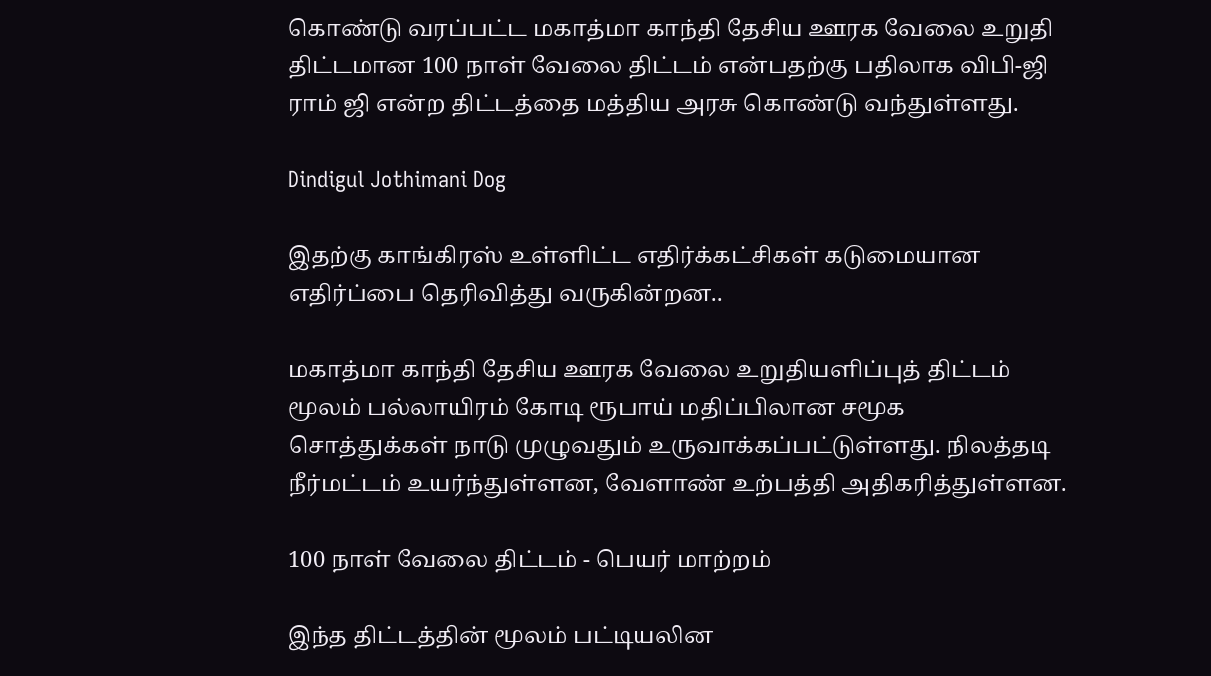கொண்டு வரப்பட்ட மகாத்மா காந்தி தேசிய ஊரக வேலை உறுதி திட்டமான 100 நாள் வேலை திட்டம் என்பதற்கு பதிலாக விபி-ஜி ராம் ஜி என்ற திட்டத்தை மத்திய அரசு கொண்டு வந்துள்ளது.

Dindigul Jothimani Dog

இதற்கு காங்கிரஸ் உள்ளிட்ட எதிர்க்கட்சிகள் கடுமையான எதிர்ப்பை தெரிவித்து வருகின்றன..

மகாத்மா காந்தி தேசிய ஊரக வேலை உறுதியளிப்புத் திட்டம் மூலம் பல்லாயிரம் கோடி ரூபாய் மதிப்பிலான சமூக சொத்துக்கள் நாடு முழுவதும் உருவாக்கப்பட்டுள்ளது. நிலத்தடி நீர்மட்டம் உயர்ந்துள்ளன, வேளாண் உற்பத்தி அதிகரித்துள்ளன.

100 நாள் வேலை திட்டம் - பெயர் மாற்றம்

இந்த திட்டத்தின் மூலம் பட்டியலின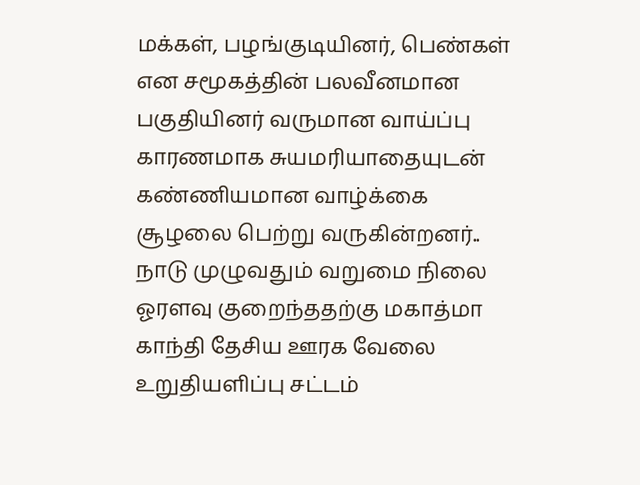மக்கள், பழங்குடியினர், பெண்கள் என சமூகத்தின் பலவீனமான பகுதியினர் வருமான வாய்ப்பு காரணமாக சுயமரியாதையுடன் கண்ணியமான வாழ்க்கை சூழலை பெற்று வருகின்றனர்.. நாடு முழுவதும் வறுமை நிலை ஓரளவு குறைந்ததற்கு மகாத்மா காந்தி தேசிய ஊரக வேலை உறுதியளிப்பு சட்டம்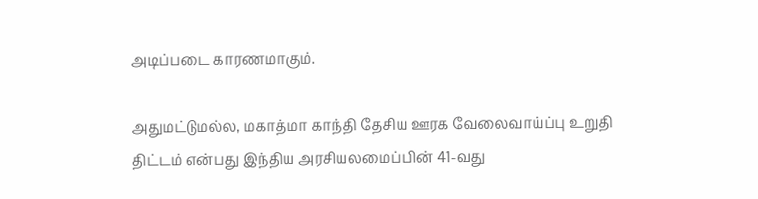அடிப்படை காரணமாகும்.

அதுமட்டுமல்ல, மகாத்மா காந்தி தேசிய ஊரக வேலைவாய்ப்பு உறுதி திட்டம் என்பது இந்திய அரசியலமைப்பின் 41-வது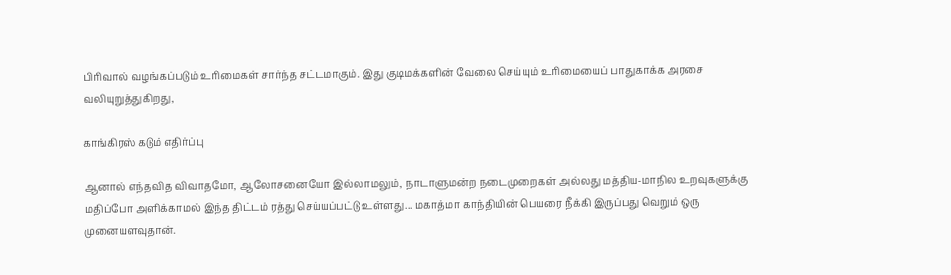பிரிவால் வழங்கப்படும் உரிமைகள் சார்ந்த சட்டமாகும். இது குடிமக்களின் வேலை செய்யும் உரிமையைப் பாதுகாக்க அரசை வலியுறுத்துகிறது,

காங்கிரஸ் கடும் எதிர்ப்பு

ஆனால் எந்தவித விவாதமோ, ஆலோசனையோ இல்லாமலும், நாடாளுமன்ற நடைமுறைகள் அல்லது மத்திய-மாநில உறவுகளுக்கு மதிப்போ அளிக்காமல் இந்த திட்டம் ரத்து செய்யப்பட்டு உள்ளது... மகாத்மா காந்தியின் பெயரை நீக்கி இருப்பது வெறும் ஒரு முனையளவுதான்.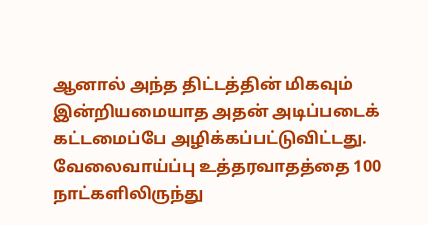ஆனால் அந்த திட்டத்தின் மிகவும் இன்றியமையாத அதன் அடிப்படைக் கட்டமைப்பே அழிக்கப்பட்டுவிட்டது. வேலைவாய்ப்பு உத்தரவாதத்தை 100 நாட்களிலிருந்து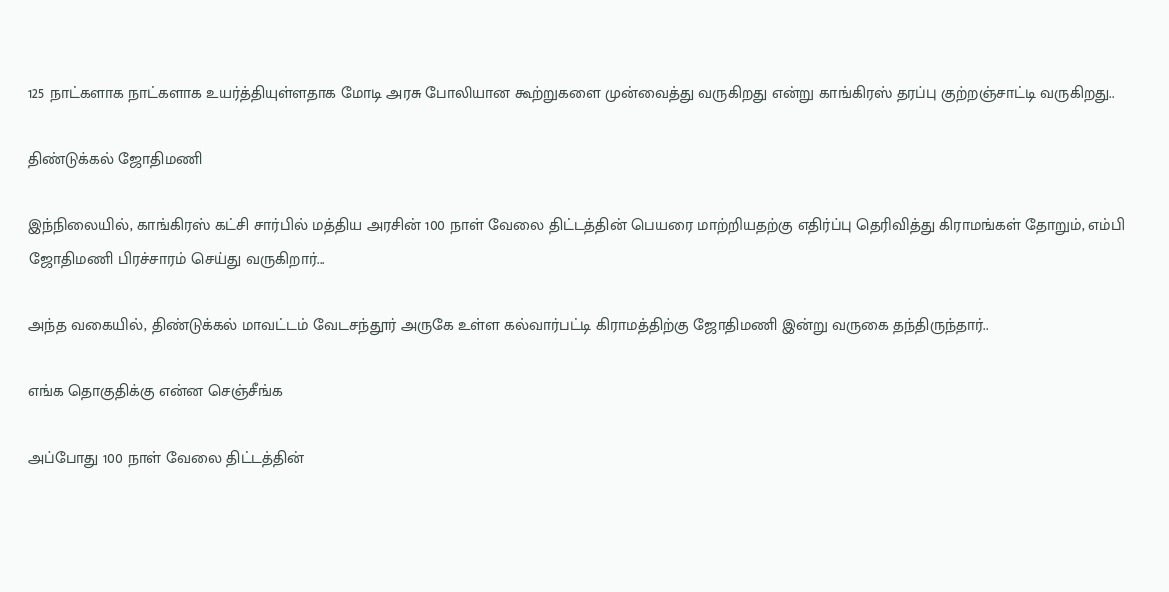125 நாட்களாக நாட்களாக உயர்த்தியுள்ளதாக மோடி அரசு போலியான கூற்றுகளை முன்வைத்து வருகிறது என்று காங்கிரஸ் தரப்பு குற்றஞ்சாட்டி வருகிறது..

திண்டுக்கல் ஜோதிமணி

இந்நிலையில், காங்கிரஸ் கட்சி சார்பில் மத்திய அரசின் 100 நாள் வேலை திட்டத்தின் பெயரை மாற்றியதற்கு எதிர்ப்பு தெரிவித்து கிராமங்கள் தோறும், எம்பி ஜோதிமணி பிரச்சாரம் செய்து வருகிறார்...

அந்த வகையில், திண்டுக்கல் மாவட்டம் வேடசந்தூர் அருகே உள்ள கல்வார்பட்டி கிராமத்திற்கு ஜோதிமணி இன்று வருகை தந்திருந்தார்..

எங்க தொகுதிக்கு என்ன செஞ்சீங்க

அப்போது 100 நாள் வேலை திட்டத்தின்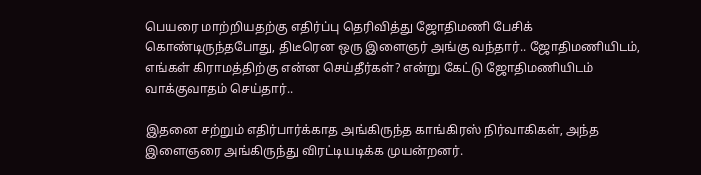பெயரை மாற்றியதற்கு எதிர்ப்பு தெரிவித்து ஜோதிமணி பேசிக் கொண்டிருந்தபோது, திடீரென ஒரு இளைஞர் அங்கு வந்தார்.. ஜோதிமணியிடம், எங்கள் கிராமத்திற்கு என்ன செய்தீர்கள்? என்று கேட்டு ஜோதிமணியிடம் வாக்குவாதம் செய்தார்..

இதனை சற்றும் எதிர்பார்க்காத அங்கிருந்த காங்கிரஸ் நிர்வாகிகள், அந்த இளைஞரை அங்கிருந்து விரட்டியடிக்க முயன்றனர்.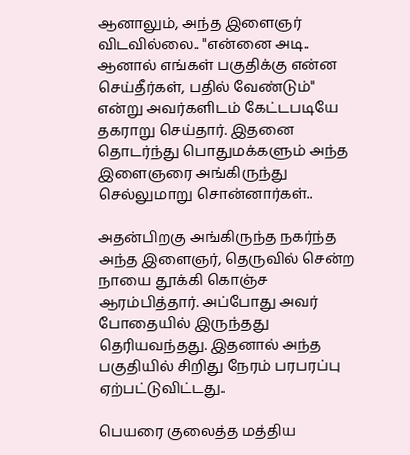ஆனாலும், அந்த இளைஞர் விடவில்லை.. "என்னை அடி.. ஆனால் எங்கள் பகுதிக்கு என்ன செய்தீர்கள், பதில் வேண்டும்" என்று அவர்களிடம் கேட்டபடியே தகராறு செய்தார். இதனை தொடர்ந்து பொதுமக்களும் அந்த இளைஞரை அங்கிருந்து செல்லுமாறு சொன்னார்கள்..

அதன்பிறகு அங்கிருந்த நகர்ந்த அந்த இளைஞர், தெருவில் சென்ற நாயை தூக்கி கொஞ்ச ஆரம்பித்தார். அப்போது அவர் போதையில் இருந்தது தெரியவந்தது. இதனால் அந்த பகுதியில் சிறிது நேரம் பரபரப்பு ஏற்பட்டுவிட்டது..

பெயரை குலைத்த மத்திய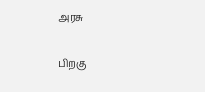அரசு

பிறகு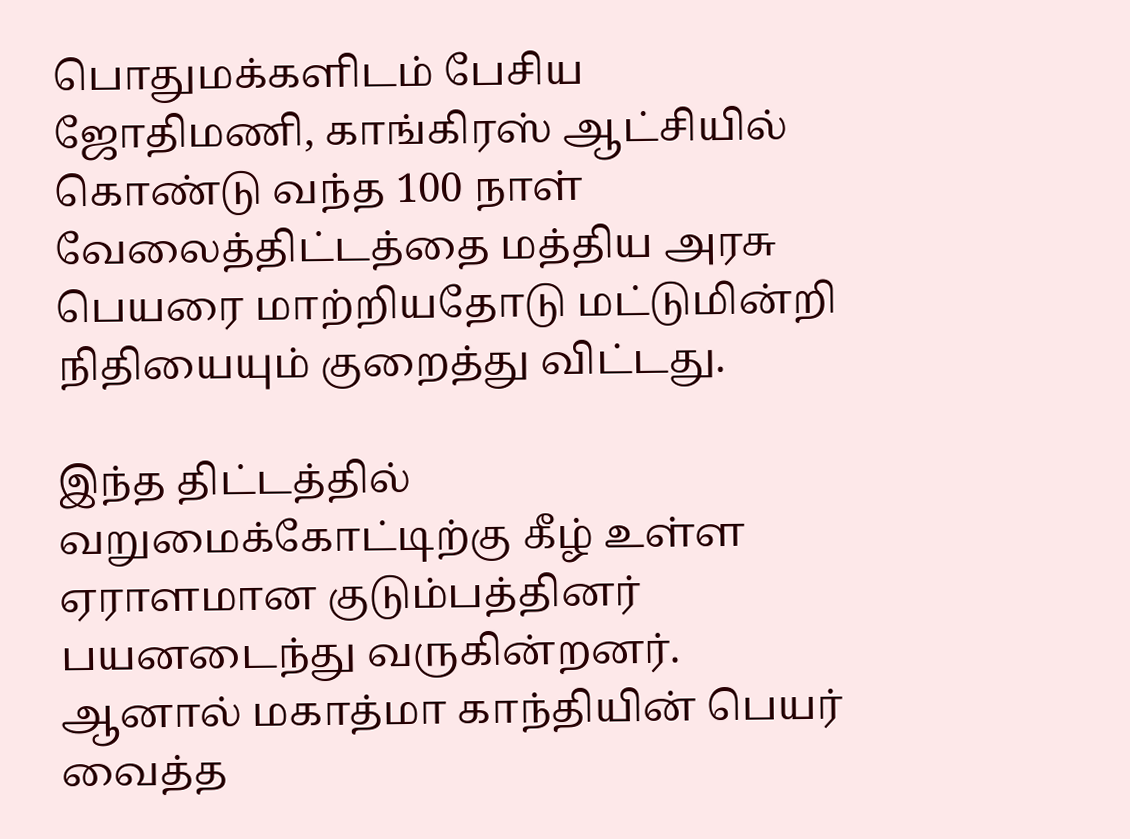பொதுமக்களிடம் பேசிய ஜோதிமணி, காங்கிரஸ் ஆட்சியில் கொண்டு வந்த 100 நாள் வேலைத்திட்டத்தை மத்திய அரசு பெயரை மாற்றியதோடு மட்டுமின்றி நிதியையும் குறைத்து விட்டது.

இந்த திட்டத்தில் வறுமைக்கோட்டிற்கு கீழ் உள்ள ஏராளமான குடும்பத்தினர் பயனடைந்து வருகின்றனர். ஆனால் மகாத்மா காந்தியின் பெயர் வைத்த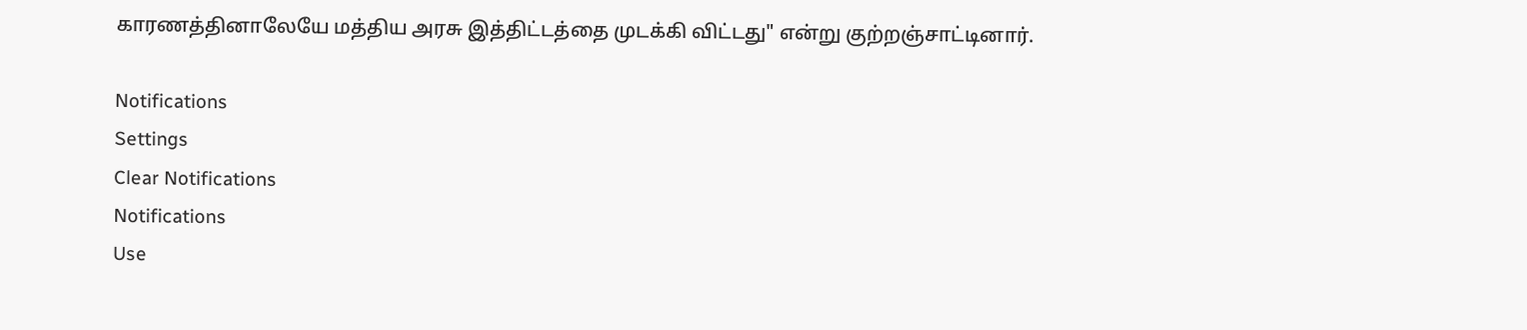காரணத்தினாலேயே மத்திய அரசு இத்திட்டத்தை முடக்கி விட்டது" என்று குற்றஞ்சாட்டினார்.

Notifications
Settings
Clear Notifications
Notifications
Use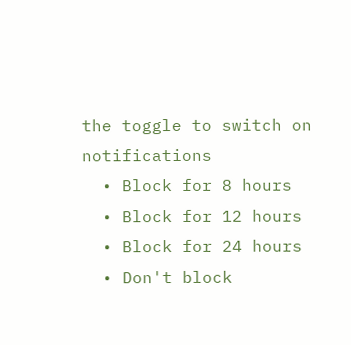the toggle to switch on notifications
  • Block for 8 hours
  • Block for 12 hours
  • Block for 24 hours
  • Don't block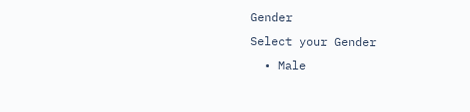Gender
Select your Gender
  • Male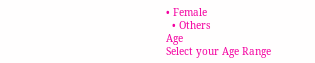• Female
  • Others
Age
Select your Age Range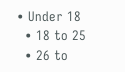• Under 18
  • 18 to 25
  • 26 to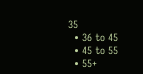35
  • 36 to 45
  • 45 to 55
  • 55+